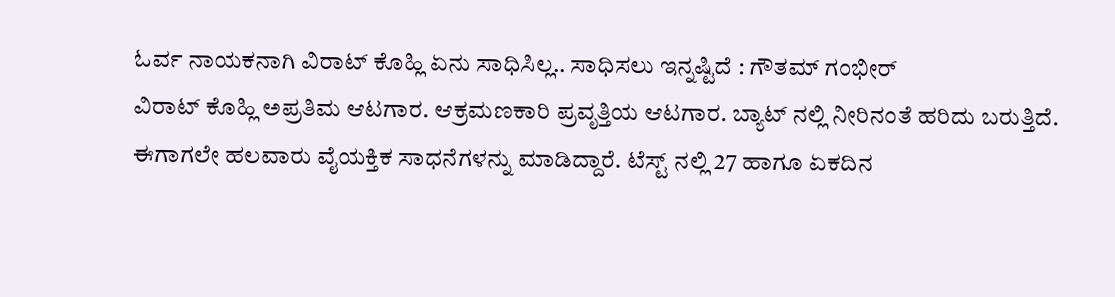ಓರ್ವ ನಾಯಕನಾಗಿ ವಿರಾಟ್ ಕೊಹ್ಲಿ ಏನು ಸಾಧಿಸಿಲ್ಲ.. ಸಾಧಿಸಲು ಇನ್ನಷ್ಟಿದೆ : ಗೌತಮ್ ಗಂಭೀರ್
ವಿರಾಟ್ ಕೊಹ್ಲಿ ಅಪ್ರತಿಮ ಆಟಗಾರ. ಆಕ್ರಮಣಕಾರಿ ಪ್ರವೃತ್ತಿಯ ಆಟಗಾರ. ಬ್ಯಾಟ್ ನಲ್ಲಿ ನೀರಿನಂತೆ ಹರಿದು ಬರುತ್ತಿದೆ. ಈಗಾಗಲೇ ಹಲವಾರು ವೈಯಕ್ತಿಕ ಸಾಧನೆಗಳನ್ನು ಮಾಡಿದ್ದಾರೆ. ಟೆಸ್ಟ್ ನಲ್ಲಿ 27 ಹಾಗೂ ಏಕದಿನ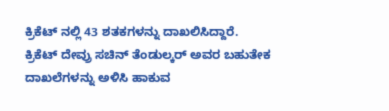ಕ್ರಿಕೆಟ್ ನಲ್ಲಿ 43 ಶತಕಗಳನ್ನು ದಾಖಲಿಸಿದ್ದಾರೆ. ಕ್ರಿಕೆಟ್ ದೇವ್ರು ಸಚಿನ್ ತೆಂಡುಲ್ಕರ್ ಅವರ ಬಹುತೇಕ ದಾಖಲೆಗಳನ್ನು ಅಳಿಸಿ ಹಾಕುವ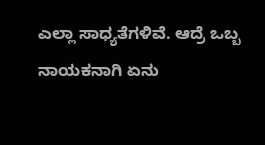ಎಲ್ಲಾ ಸಾಧ್ಯತೆಗಳಿವೆ. ಆದ್ರೆ ಒಬ್ಬ ನಾಯಕನಾಗಿ ಏನು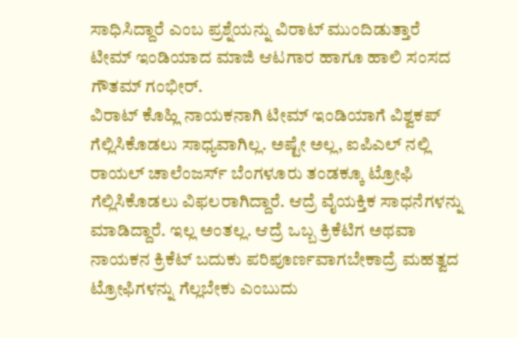ಸಾಧಿಸಿದ್ದಾರೆ ಎಂಬ ಪ್ರಶ್ನೆಯನ್ನು ವಿರಾಟ್ ಮುಂದಿಡುತ್ತಾರೆ ಟೀಮ್ ಇಂಡಿಯಾದ ಮಾಜಿ ಆಟಗಾರ ಹಾಗೂ ಹಾಲಿ ಸಂಸದ ಗೌತಮ್ ಗಂಭೀರ್.
ವಿರಾಟ್ ಕೊಹ್ಲಿ ನಾಯಕನಾಗಿ ಟೀಮ್ ಇಂಡಿಯಾಗೆ ವಿಶ್ವಕಪ್ ಗೆಲ್ಲಿಸಿಕೊಡಲು ಸಾಧ್ಯವಾಗಿಲ್ಲ. ಅಷ್ಟೇ ಅಲ್ಲ, ಐಪಿಎಲ್ ನಲ್ಲಿ ರಾಯಲ್ ಚಾಲೆಂಜರ್ಸ್ ಬೆಂಗಳೂರು ತಂಡಕ್ಕೂ ಟ್ರೋಫಿ ಗೆಲ್ಲಿಸಿಕೊಡಲು ವಿಫಲರಾಗಿದ್ದಾರೆ. ಆದ್ರೆ ವೈಯಕ್ತಿಕ ಸಾಧನೆಗಳನ್ನು ಮಾಡಿದ್ದಾರೆ. ಇಲ್ಲ ಅಂತಲ್ಲ. ಆದ್ರೆ ಒಬ್ಬ ಕ್ರಿಕೆಟಿಗ ಅಥವಾ ನಾಯಕನ ಕ್ರಿಕೆಟ್ ಬದುಕು ಪರಿಪೂರ್ಣವಾಗಬೇಕಾದ್ರೆ ಮಹತ್ವದ ಟ್ರೋಫಿಗಳನ್ನು ಗೆಲ್ಲಬೇಕು ಎಂಬುದು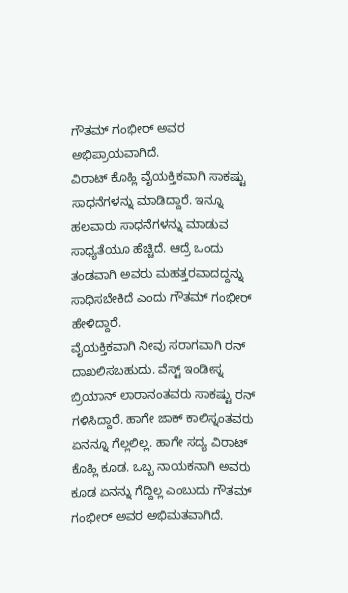ಗೌತಮ್ ಗಂಭೀರ್ ಅವರ ಅಭಿಪ್ರಾಯವಾಗಿದೆ.
ವಿರಾಟ್ ಕೊಹ್ಲಿ ವೈಯಕ್ತಿಕವಾಗಿ ಸಾಕಷ್ಟು ಸಾಧನೆಗಳನ್ನು ಮಾಡಿದ್ದಾರೆ. ಇನ್ನೂ ಹಲವಾರು ಸಾಧನೆಗಳನ್ನು ಮಾಡುವ ಸಾಧ್ಯತೆಯೂ ಹೆಚ್ಚಿದೆ. ಆದ್ರೆ ಒಂದು ತಂಡವಾಗಿ ಅವರು ಮಹತ್ತರವಾದದ್ದನ್ನು ಸಾಧಿಸಬೇಕಿದೆ ಎಂದು ಗೌತಮ್ ಗಂಭೀರ್ ಹೇಳಿದ್ದಾರೆ.
ವೈಯಕ್ತಿಕವಾಗಿ ನೀವು ಸರಾಗವಾಗಿ ರನ್ ದಾಖಲಿಸಬಹುದು. ವೆಸ್ಟ್ ಇಂಡೀಸ್ನ ಬ್ರಿಯಾನ್ ಲಾರಾನಂತವರು ಸಾಕಷ್ಟು ರನ್ ಗಳಿಸಿದ್ದಾರೆ. ಹಾಗೇ ಜಾಕ್ ಕಾಲಿಸ್ನಂತವರು ಏನನ್ನೂ ಗೆಲ್ಲಲಿಲ್ಲ. ಹಾಗೇ ಸದ್ಯ ವಿರಾಟ್ ಕೊಹ್ಲಿ ಕೂಡ. ಒಬ್ಬ ನಾಯಕನಾಗಿ ಅವರು ಕೂಡ ಏನನ್ನು ಗೆದ್ದಿಲ್ಲ ಎಂಬುದು ಗೌತಮ್ ಗಂಭೀರ್ ಅವರ ಅಭಿಮತವಾಗಿದೆ.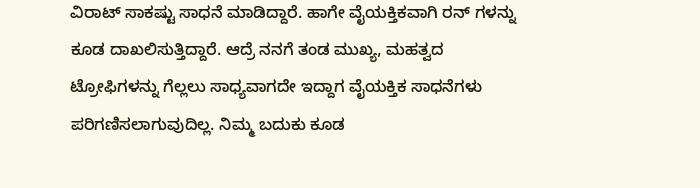ವಿರಾಟ್ ಸಾಕಷ್ಟು ಸಾಧನೆ ಮಾಡಿದ್ದಾರೆ. ಹಾಗೇ ವೈಯಕ್ತಿಕವಾಗಿ ರನ್ ಗಳನ್ನು ಕೂಡ ದಾಖಲಿಸುತ್ತಿದ್ದಾರೆ. ಆದ್ರೆ ನನಗೆ ತಂಡ ಮುಖ್ಯ, ಮಹತ್ವದ ಟ್ರೋಫಿಗಳನ್ನು ಗೆಲ್ಲಲು ಸಾಧ್ಯವಾಗದೇ ಇದ್ದಾಗ ವೈಯಕ್ತಿಕ ಸಾಧನೆಗಳು ಪರಿಗಣಿಸಲಾಗುವುದಿಲ್ಲ. ನಿಮ್ಮ ಬದುಕು ಕೂಡ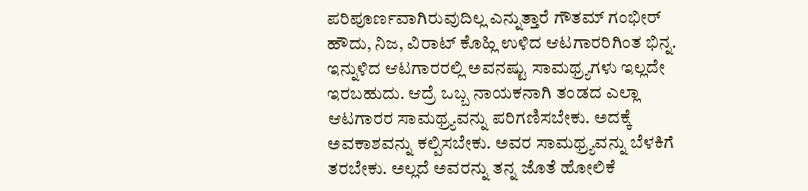ಪರಿಪೂರ್ಣವಾಗಿರುವುದಿಲ್ಲ ಎನ್ನುತ್ತಾರೆ ಗೌತಮ್ ಗಂಭೀರ್
ಹೌದು, ನಿಜ, ವಿರಾಟ್ ಕೊಹ್ಲಿ ಉಳಿದ ಆಟಗಾರರಿಗಿಂತ ಭಿನ್ನ. ಇನ್ನುಳಿದ ಆಟಗಾರರಲ್ಲಿ ಅವನಷ್ಟು ಸಾಮಥ್ರ್ಯಗಳು ಇಲ್ಲದೇ ಇರಬಹುದು. ಆದ್ರೆ ಒಬ್ಬ ನಾಯಕನಾಗಿ ತಂಡದ ಎಲ್ಲಾ ಆಟಗಾರರ ಸಾಮಥ್ರ್ಯವನ್ನು ಪರಿಗಣಿಸಬೇಕು. ಅದಕ್ಕೆ ಅವಕಾಶವನ್ನು ಕಲ್ಪಿಸಬೇಕು. ಅವರ ಸಾಮಥ್ರ್ಯವನ್ನು ಬೆಳಕಿಗೆ ತರಬೇಕು. ಅಲ್ಲದೆ ಅವರನ್ನು ತನ್ನ ಜೊತೆ ಹೋಲಿಕೆ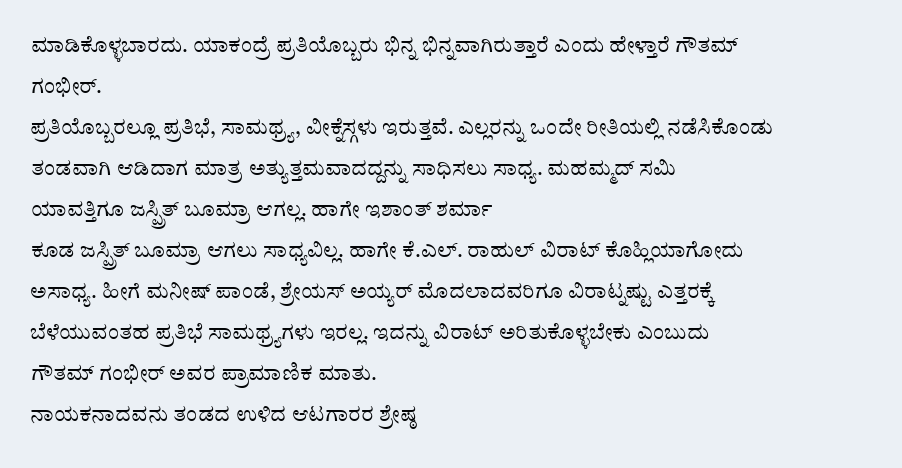ಮಾಡಿಕೊಳ್ಳಬಾರದು. ಯಾಕಂದ್ರೆ ಪ್ರತಿಯೊಬ್ಬರು ಭಿನ್ನ ಭಿನ್ನವಾಗಿರುತ್ತಾರೆ ಎಂದು ಹೇಳ್ತಾರೆ ಗೌತಮ್ ಗಂಭೀರ್.
ಪ್ರತಿಯೊಬ್ಬರಲ್ಲೂ ಪ್ರತಿಭೆ, ಸಾಮಥ್ರ್ಯ, ವೀಕ್ನೆಸ್ಗಳು ಇರುತ್ತವೆ. ಎಲ್ಲರನ್ನು ಒಂದೇ ರೀತಿಯಲ್ಲಿ ನಡೆಸಿಕೊಂಡು ತಂಡವಾಗಿ ಆಡಿದಾಗ ಮಾತ್ರ ಅತ್ಯುತ್ತಮವಾದದ್ದನ್ನು ಸಾಧಿಸಲು ಸಾಧ್ಯ. ಮಹಮ್ಮದ್ ಸಮಿ ಯಾವತ್ತಿಗೂ ಜಸ್ಪ್ರಿತ್ ಬೂಮ್ರಾ ಆಗಲ್ಲ. ಹಾಗೇ ಇಶಾಂತ್ ಶರ್ಮಾ
ಕೂಡ ಜಸ್ಪ್ರಿತ್ ಬೂಮ್ರಾ ಆಗಲು ಸಾಧ್ಯವಿಲ್ಲ. ಹಾಗೇ ಕೆ.ಎಲ್. ರಾಹುಲ್ ವಿರಾಟ್ ಕೊಹ್ಲಿಯಾಗೋದು ಅಸಾಧ್ಯ. ಹೀಗೆ ಮನೀಷ್ ಪಾಂಡೆ, ಶ್ರೇಯಸ್ ಅಯ್ಯರ್ ಮೊದಲಾದವರಿಗೂ ವಿರಾಟ್ನಷ್ಟು ಎತ್ತರಕ್ಕೆ ಬೆಳೆಯುವಂತಹ ಪ್ರತಿಭೆ ಸಾಮಥ್ರ್ಯಗಳು ಇರಲ್ಲ. ಇದನ್ನು ವಿರಾಟ್ ಅರಿತುಕೊಳ್ಳಬೇಕು ಎಂಬುದು ಗೌತಮ್ ಗಂಭೀರ್ ಅವರ ಪ್ರಾಮಾಣಿಕ ಮಾತು.
ನಾಯಕನಾದವನು ತಂಡದ ಉಳಿದ ಆಟಗಾರರ ಶ್ರೇಷ್ಠ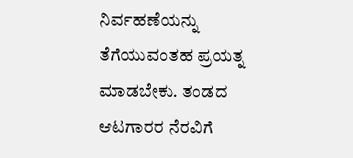ನಿರ್ವಹಣೆಯನ್ನು ತೆಗೆಯುವಂತಹ ಪ್ರಯತ್ನ ಮಾಡಬೇಕು. ತಂಡದ ಆಟಗಾರರ ನೆರವಿಗೆ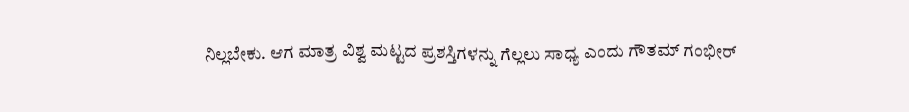ನಿಲ್ಲಬೇಕು. ಆಗ ಮಾತ್ರ ವಿಶ್ವ ಮಟ್ಟದ ಪ್ರಶಸ್ತಿಗಳನ್ನು ಗೆಲ್ಲಲು ಸಾಧ್ಯ ಎಂದು ಗೌತಮ್ ಗಂಭೀರ್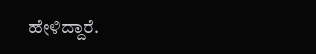ಹೇಳಿದ್ದಾರೆ.